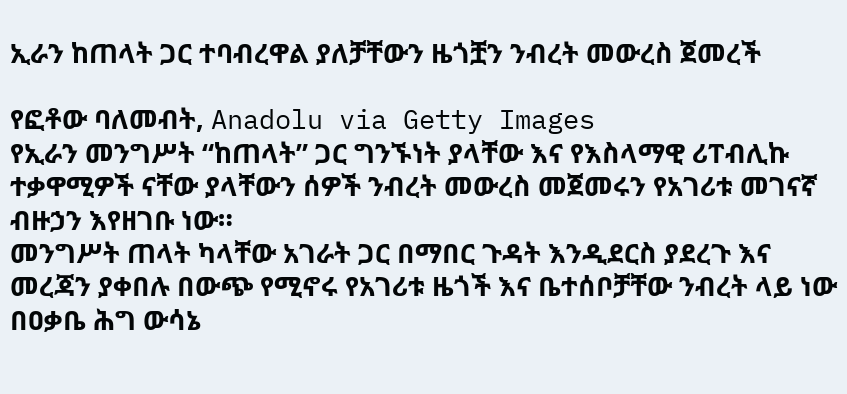ኢራን ከጠላት ጋር ተባብረዋል ያለቻቸውን ዜጎቿን ንብረት መውረስ ጀመረች

የፎቶው ባለመብት, Anadolu via Getty Images
የኢራን መንግሥት “ከጠላት” ጋር ግንኙነት ያላቸው እና የእስላማዊ ሪፐብሊኩ ተቃዋሚዎች ናቸው ያላቸውን ሰዎች ንብረት መውረስ መጀመሩን የአገሪቱ መገናኛ ብዙኃን እየዘገቡ ነው።
መንግሥት ጠላት ካላቸው አገራት ጋር በማበር ጉዳት እንዲደርስ ያደረጉ እና መረጃን ያቀበሉ በውጭ የሚኖሩ የአገሪቱ ዜጎች እና ቤተሰቦቻቸው ንብረት ላይ ነው በዐቃቤ ሕግ ውሳኔ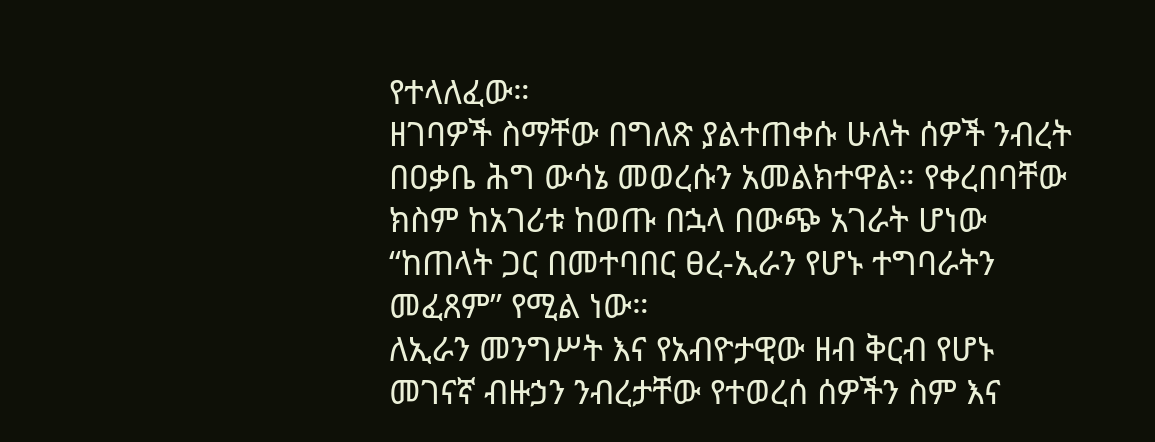የተላለፈው።
ዘገባዎች ስማቸው በግለጽ ያልተጠቀሱ ሁለት ሰዎች ንብረት በዐቃቤ ሕግ ውሳኔ መወረሱን አመልክተዋል። የቀረበባቸው ክስም ከአገሪቱ ከወጡ በኋላ በውጭ አገራት ሆነው “ከጠላት ጋር በመተባበር ፀረ-ኢራን የሆኑ ተግባራትን መፈጸም” የሚል ነው።
ለኢራን መንግሥት እና የአብዮታዊው ዘብ ቅርብ የሆኑ መገናኛ ብዙኃን ንብረታቸው የተወረሰ ሰዎችን ስም እና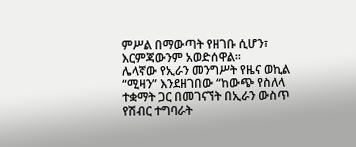ምሥል በማውጣት የዘገቡ ሲሆን፣ እርምጃውንም አወድሰዋል።
ሌላኛው የኢራን መንግሥት የዜና ወኪል “ሚዛን” እንደዘገበው “ከውጭ የስለላ ተቋማት ጋር በመገናኘት በኢራን ውስጥ የሽብር ተግባራት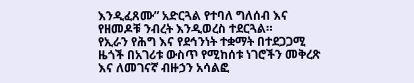እንዲፈጸሙ” አድርጓል የተባለ ግለሰብ እና የዘመዶቹ ንብረት እንዲወረስ ተደርጓል።
የኢራን የሕግ እና የደኅንነት ተቋማት በተደጋጋሚ ዜጎች በአገሪቱ ውስጥ የሚከሰቱ ነገሮችን መቅረጽ እና ለመገናኛ ብዙኃን አሳልፎ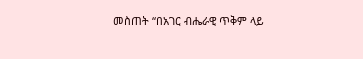መስጠት “በአገር ብሔራዊ ጥቅም ላይ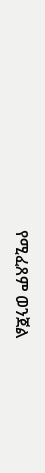የሚፈጸም ወንጀል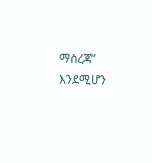ማስረጃ” እንደሚሆን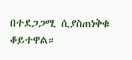በተደጋጋሚ ሲያስጠነቅቁ ቆይተዋል።